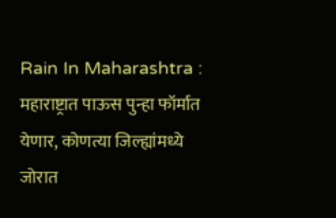Rain In Maharashtra : महाराष्ट्रात पाऊस पुन्हा फॉर्मात येणार, कोणत्या जिल्ह्यांमध्ये जोरात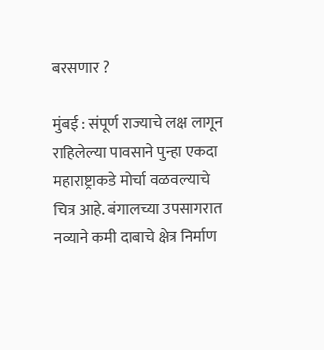बरसणार ?

मुंबई : संपूर्ण राज्याचे लक्ष लागून राहिलेल्या पावसाने पुन्हा एकदा महाराष्ट्राकडे मोर्चा वळवल्याचे चित्र आहे. बंगालच्या उपसागरात नव्याने कमी दाबाचे क्षेत्र निर्माण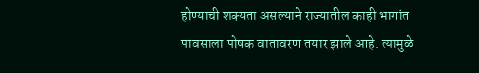होण्याची शक्यता असल्याने राज्यातील काही भागांत पावसाला पोषक वातावरण तयार झाले आहे. त्यामुळे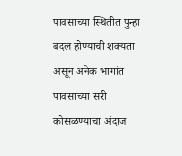पावसाच्या स्थितीत पुन्हा बदल होण्याची शक्यता असून अनेक भागांत पावसाच्या सरी कोसळण्याचा अंदाज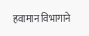हवामान विभागाने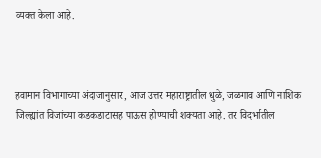व्यक्त केला आहे.



हवामान विभागाच्या अंदाजानुसार, आज उत्तर महाराष्ट्रातील धुळे, जळगाव आणि नाशिक जिल्ह्यांत विजांच्या कडकडाटासह पाऊस होण्याची शक्यता आहे. तर विदर्भातील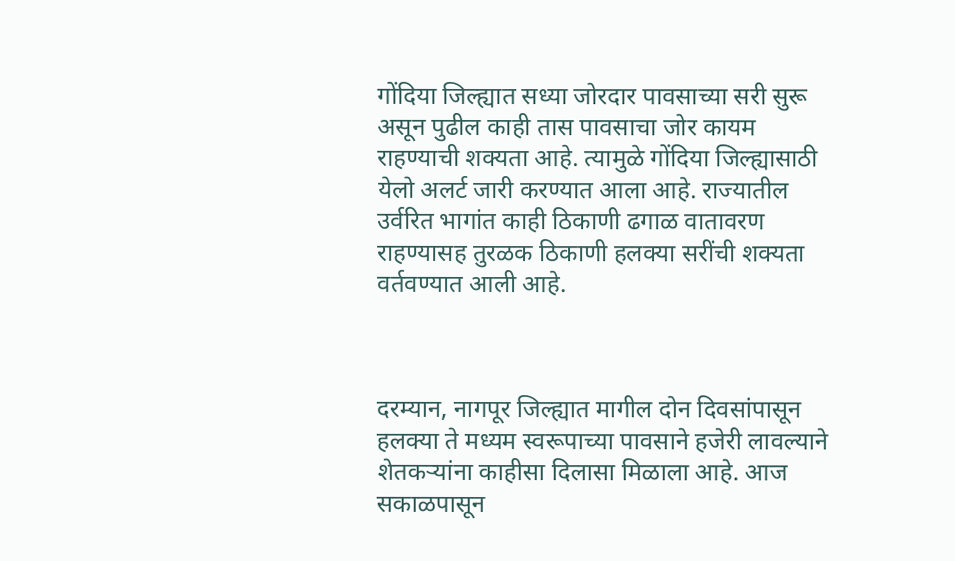गोंदिया जिल्ह्यात सध्या जोरदार पावसाच्या सरी सुरू असून पुढील काही तास पावसाचा जोर कायम राहण्याची शक्यता आहे. त्यामुळे गोंदिया जिल्ह्यासाठी येलो अलर्ट जारी करण्यात आला आहे. राज्यातील उर्वरित भागांत काही ठिकाणी ढगाळ वातावरण राहण्यासह तुरळक ठिकाणी हलक्या सरींची शक्यता वर्तवण्यात आली आहे.



दरम्यान, नागपूर जिल्ह्यात मागील दोन दिवसांपासून हलक्या ते मध्यम स्वरूपाच्या पावसाने हजेरी लावल्याने शेतकऱ्यांना काहीसा दिलासा मिळाला आहे. आज सकाळपासून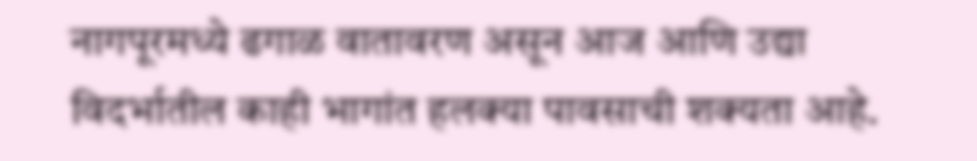नागपूरमध्ये ढगाळ वातावरण असून आज आणि उद्या विदर्भातील काही भागांत हलक्या पावसाची शक्यता आहे.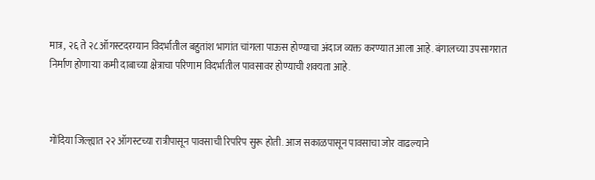मात्र, २६ ते २८ ऑगस्टदरम्यान विदर्भातील बहुतांश भागांत चांगला पाऊस होण्याचा अंदाज व्यक्त करण्यात आला आहे. बंगालच्या उपसागरात निर्माण होणाऱ्या कमी दाबाच्या क्षेत्राचा परिणाम विदर्भातील पावसावर होण्याची शक्यता आहे.



गोंदिया जिल्ह्यात २२ ऑगस्टच्या रात्रीपासून पावसाची रिपरिप सुरू होती. आज सकाळपासून पावसाचा जोर वाढल्याने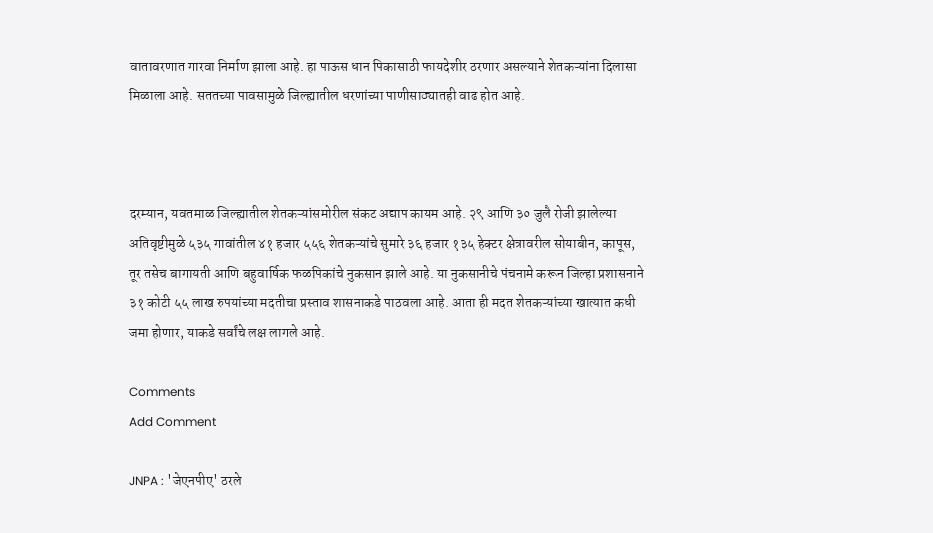वातावरणात गारवा निर्माण झाला आहे. हा पाऊस धान पिकासाठी फायदेशीर ठरणार असल्याने शेतकऱ्यांना दिलासा मिळाला आहे. सततच्या पावसामुळे जिल्ह्यातील धरणांच्या पाणीसाठ्यातही वाढ होत आहे.



दरम्यान, यवतमाळ जिल्ह्यातील शेतकऱ्यांसमोरील संकट अद्याप कायम आहे. २९ आणि ३० जुलै रोजी झालेल्या अतिवृष्टीमुळे ५३५ गावांतील ४१ हजार ५५६ शेतकऱ्यांचे सुमारे ३६ हजार १३५ हेक्टर क्षेत्रावरील सोयाबीन, कापूस, तूर तसेच बागायती आणि बहुवार्षिक फळपिकांचे नुकसान झाले आहे. या नुकसानीचे पंचनामे करून जिल्हा प्रशासनाने ३१ कोटी ५५ लाख रुपयांच्या मदतीचा प्रस्ताव शासनाकडे पाठवला आहे. आता ही मदत शेतकऱ्यांच्या खात्यात कधी जमा होणार, याकडे सर्वांचे लक्ष लागले आहे.

Comments
Add Comment

JNPA : 'जेएनपीए' ठरले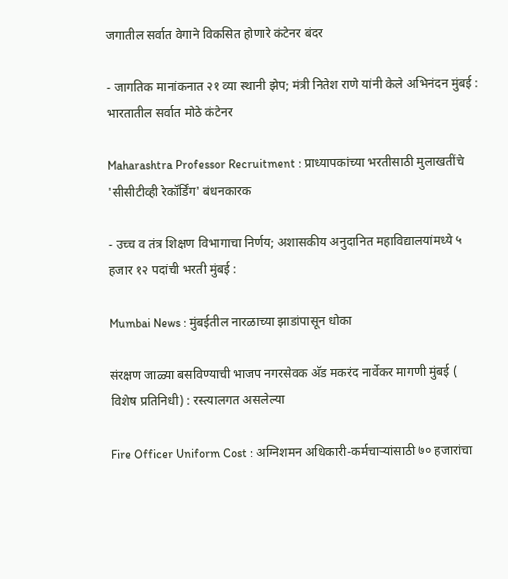जगातील सर्वात वेगाने विकसित होणारे कंटेनर बंदर

- जागतिक मानांकनात २१ व्या स्थानी झेप; मंत्री नितेश राणे यांनी केले अभिनंदन मुंबई : भारतातील सर्वात मोठे कंटेनर

Maharashtra Professor Recruitment : प्राध्यापकांच्या भरतीसाठी मुलाखतींचे 'सीसीटीव्ही रेकॉर्डिंग' बंधनकारक

- उच्च व तंत्र शिक्षण विभागाचा निर्णय; अशासकीय अनुदानित महाविद्यालयांमध्ये ५ हजार १२ पदांची भरती मुंबई :

Mumbai News : मुंबईतील नारळाच्या झाडांपासून धोका

संरक्षण जाळ्या बसविण्याची भाजप नगरसेवक अ‍ॅड मकरंद नार्वेकर मागणी मुंबई ( विशेष प्रतिनिधी) : रस्त्यालगत असलेल्या

Fire Officer Uniform Cost : अग्निशमन अधिकारी-कर्मचाऱ्यांसाठी ७० हजारांचा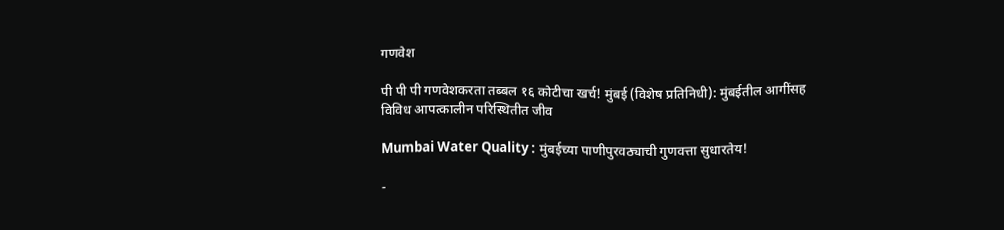गणवेश

पी पी पी गणवेशकरता तब्बल १६ कोटीचा खर्च! मुंबई (विशेष प्रतिनिधी): मुंबईतील आगींसह विविध आपत्कालीन परिस्थितीत जीव

Mumbai Water Quality : मुंबईच्या पाणीपुरवठ्याची गुणवत्ता सुधारतेय!

-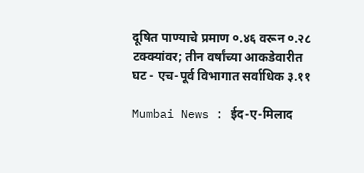दूषित पाण्याचे प्रमाण ०.४६ वरून ०.२८ टक्क्यांवर; तीन वर्षांच्या आकडेवारीत घट - एच-पूर्व विभागात सर्वाधिक ३.११

Mumbai News : ईद-ए-मिलाद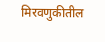मिरवणुकीतील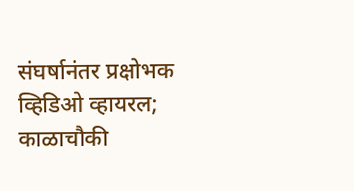संघर्षानंतर प्रक्षोभक व्हिडिओ व्हायरल; काळाचौकी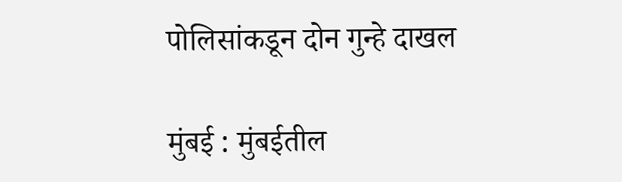पोलिसांकडून दोन गुन्हे दाखल

मुंबई : मुंबईतील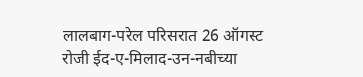लालबाग-परेल परिसरात 26 ऑगस्ट रोजी ईद-ए-मिलाद-उन-नबीच्या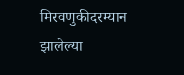मिरवणुकीदरम्यान झालेल्या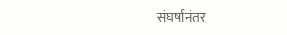संघर्षानंतर